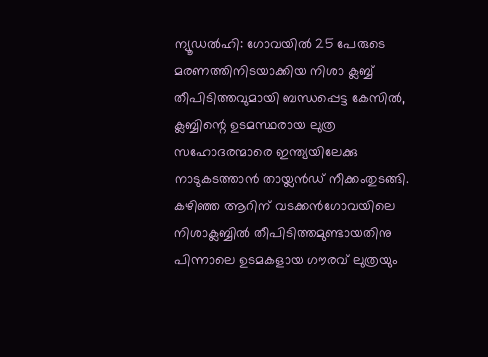ന്യൂഡൽഹി: ഗോവയിൽ 25 പേരുടെ മരണത്തിനിടയാക്കിയ നിശാ ക്ലബ്ബ് തീപിടിത്തവുമായി ബന്ധപ്പെട്ട കേസിൽ, ക്ലബ്ബിന്റെ ഉടമസ്ഥരായ ലുത്ര സഹോദരന്മാരെ ഇന്ത്യയിലേക്കു നാടുകടത്താൻ തായ്ലൻഡ് നീക്കംതുടങ്ങി.
കഴിഞ്ഞ ആറിന് വടക്കൻഗോവയിലെ നിശാക്ലബ്ബിൽ തീപിടിത്തമുണ്ടായതിനു പിന്നാലെ ഉടമകളായ ഗൗരവ് ലുത്രയും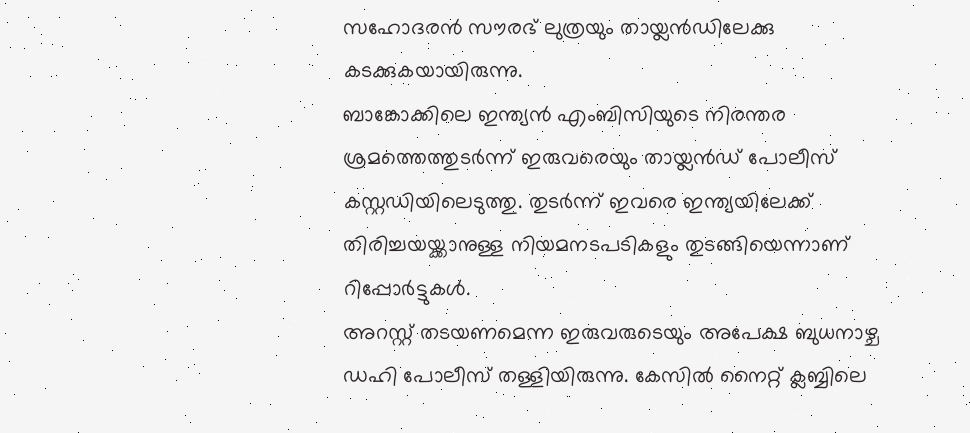സഹോദരൻ സൗരഭ് ലുത്രയും തായ്ലൻഡിലേക്കു കടക്കുകയായിരുന്നു.
ബാങ്കോക്കിലെ ഇന്ത്യൻ എംബിസിയുടെ നിരന്തര ശ്രമത്തെത്തുടർന്ന് ഇരുവരെയും തായ്ലൻഡ് പോലീസ് കസ്റ്റഡിയിലെടുത്തു. തുടർന്ന് ഇവരെ ഇന്ത്യയിലേക്ക് തിരിച്ചയയ്ക്കാനുള്ള നിയമനടപടികളും തുടങ്ങിയെന്നാണ് റിപ്പോർട്ടുകൾ.
അറസ്റ്റ് തടയണമെന്ന ഇരുവരുടെയും അപേക്ഷ ബുധനാഴ്ച ഡഹി പോലീസ് തള്ളിയിരുന്നു. കേസിൽ നൈറ്റ് ക്ലബ്ബിലെ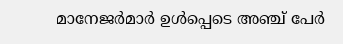മാനേജർമാർ ഉൾപ്പെടെ അഞ്ച് പേർ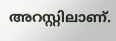അറസ്റ്റിലാണ്.